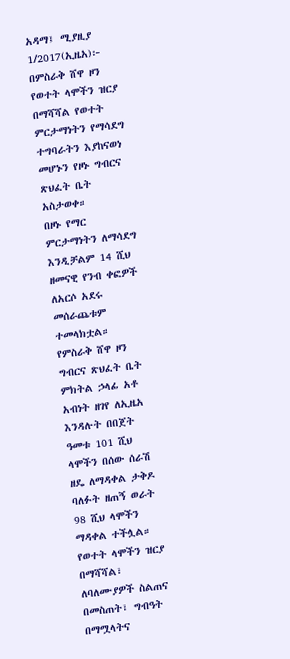አዳማ፤ ሚያዚያ 1/2017(ኢዜአ)፦ በምስራቅ ሸዋ ዞን የወተት ላሞችን ዝርያ በማሻሻል የወተት ምርታማነትን የማሳደግ ተግባራትን እያከናወነ መሆኑን የዞኑ ግብርና ጽህፈት ቤት አስታወቀ።
በዞኑ የማር ምርታማነትን ለማሳደግ እንዲቻልም 14 ሺህ ዘመናዊ የንብ ቀፎዎች ለአርሶ አደሩ መሰራጨቱም ተመላክቷል።
የምስራቅ ሸዋ ዞን ግብርና ጽህፈት ቤት ምክትል ኃላፊ አቶ አብነት ዘገየ ለኢዜአ እንዳሉት በበጀት ዓመቱ 101 ሺህ ላሞችን በሰው ሰራሽ ዘዴ ለማዳቀል ታቅዶ ባለፉት ዘጠኝ ወራት 98 ሺህ ላሞችን ማዳቀል ተችሏል።
የወተት ላሞችን ዝርያ በማሻሻል፣ ለባለሙያዎች ስልጠና በመስጠት፣ ግብዓት በማሟላትና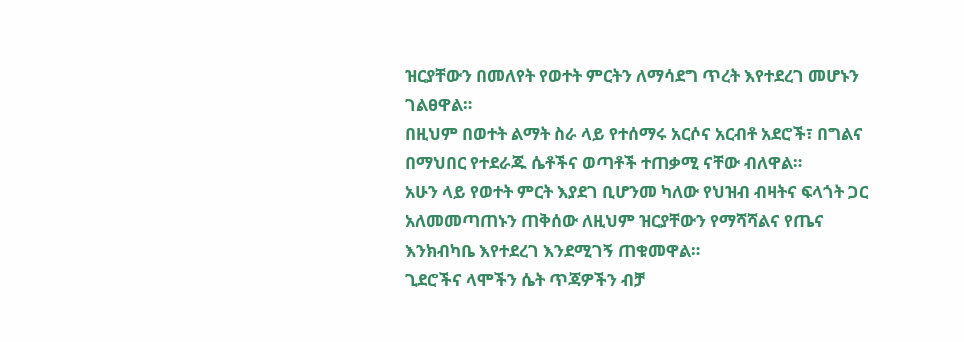ዝርያቸውን በመለየት የወተት ምርትን ለማሳደግ ጥረት እየተደረገ መሆኑን ገልፀዋል።
በዚህም በወተት ልማት ስራ ላይ የተሰማሩ አርሶና አርብቶ አደሮች፣ በግልና በማህበር የተደራጁ ሴቶችና ወጣቶች ተጠቃሚ ናቸው ብለዋል።
አሁን ላይ የወተት ምርት እያደገ ቢሆንመ ካለው የህዝብ ብዛትና ፍላጎት ጋር አለመመጣጠኑን ጠቅሰው ለዚህም ዝርያቸውን የማሻሻልና የጤና እንክብካቤ እየተደረገ እንደሚገኝ ጠቁመዋል።
ጊደሮችና ላሞችን ሴት ጥጃዎችን ብቻ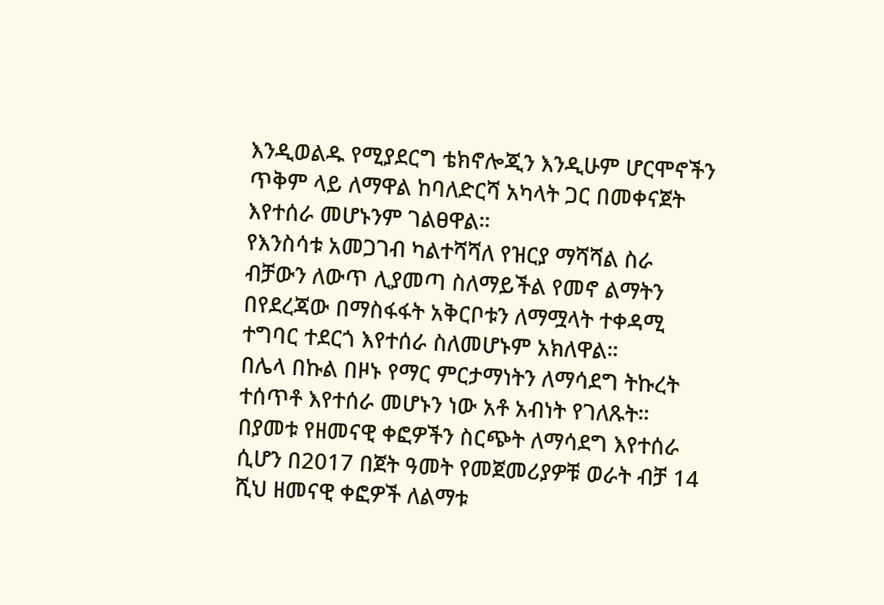እንዲወልዱ የሚያደርግ ቴክኖሎጂን እንዲሁም ሆርሞኖችን ጥቅም ላይ ለማዋል ከባለድርሻ አካላት ጋር በመቀናጀት እየተሰራ መሆኑንም ገልፀዋል።
የእንስሳቱ አመጋገብ ካልተሻሻለ የዝርያ ማሻሻል ስራ ብቻውን ለውጥ ሊያመጣ ስለማይችል የመኖ ልማትን በየደረጃው በማስፋፋት አቅርቦቱን ለማሟላት ተቀዳሚ ተግባር ተደርጎ እየተሰራ ስለመሆኑም አክለዋል።
በሌላ በኩል በዞኑ የማር ምርታማነትን ለማሳደግ ትኩረት ተሰጥቶ እየተሰራ መሆኑን ነው አቶ አብነት የገለጹት።
በያመቱ የዘመናዊ ቀፎዎችን ስርጭት ለማሳደግ እየተሰራ ሲሆን በ2017 በጀት ዓመት የመጀመሪያዎቹ ወራት ብቻ 14 ሺህ ዘመናዊ ቀፎዎች ለልማቱ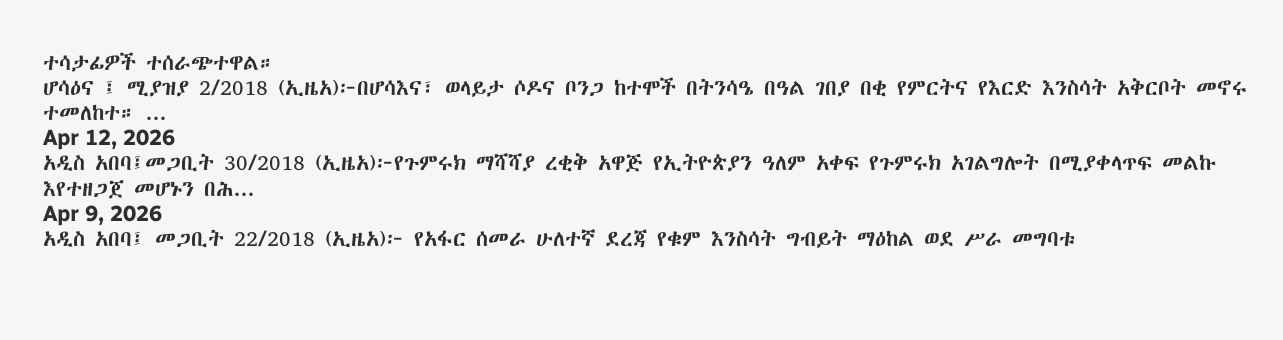ተሳታፊዎች ተሰራጭተዋል።
ሆሳዕና ፤ ሚያዝያ 2/2018 (ኢዜአ)፦በሆሳእና፣ ወላይታ ሶዶና ቦንጋ ከተሞች በትንሳዔ በዓል ገበያ በቂ የምርትና የእርድ እንስሳት አቅርቦት መኖሩ ተመለከተ። ...
Apr 12, 2026
አዲስ አበባ፤መጋቢት 30/2018 (ኢዜአ)፦የጉምሩክ ማሻሻያ ረቂቅ አዋጅ የኢትዮጵያን ዓለም አቀፍ የጉምሩክ አገልግሎት በሚያቀላጥፍ መልኩ እየተዘጋጀ መሆኑን በሕ...
Apr 9, 2026
አዲስ አበባ፤ መጋቢት 22/2018 (ኢዜአ)፦ የአፋር ሰመራ ሁለተኛ ደረጃ የቁም እንስሳት ግብይት ማዕከል ወደ ሥራ መግባቱ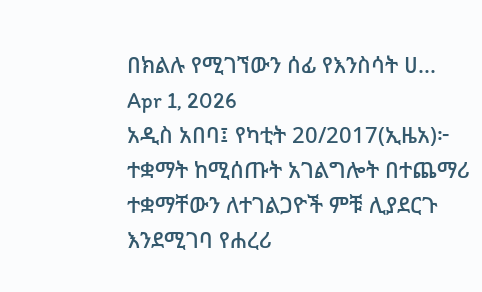በክልሉ የሚገኘውን ሰፊ የእንስሳት ሀ...
Apr 1, 2026
አዲስ አበባ፤ የካቲት 20/2017(ኢዜአ)፦ ተቋማት ከሚሰጡት አገልግሎት በተጨማሪ ተቋማቸውን ለተገልጋዮች ምቹ ሊያደርጉ እንደሚገባ የሐረሪ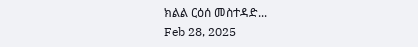ክልል ርዕሰ መስተዳድ...
Feb 28, 2025